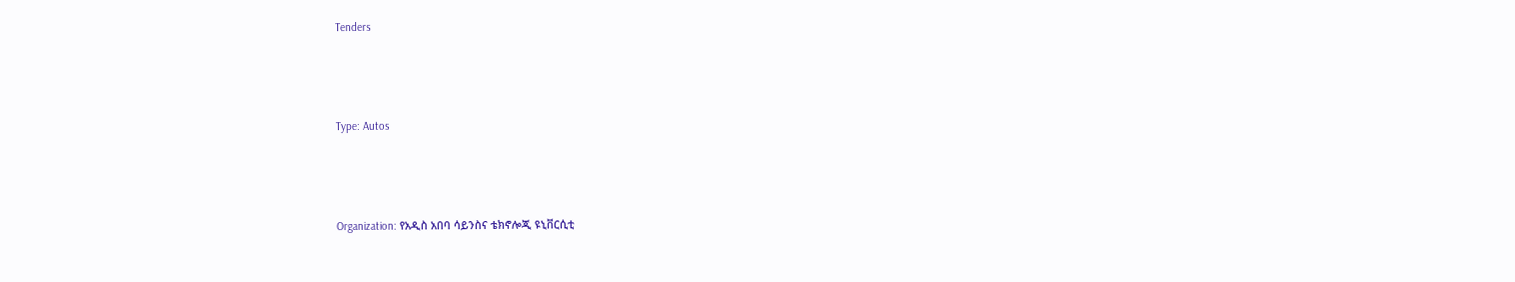Tenders



Type: Autos



Organization: የአዲስ አበባ ሳይንስና ቴክኖሎጂ ዩኒቨርሲቲ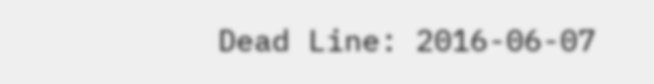Dead Line: 2016-06-07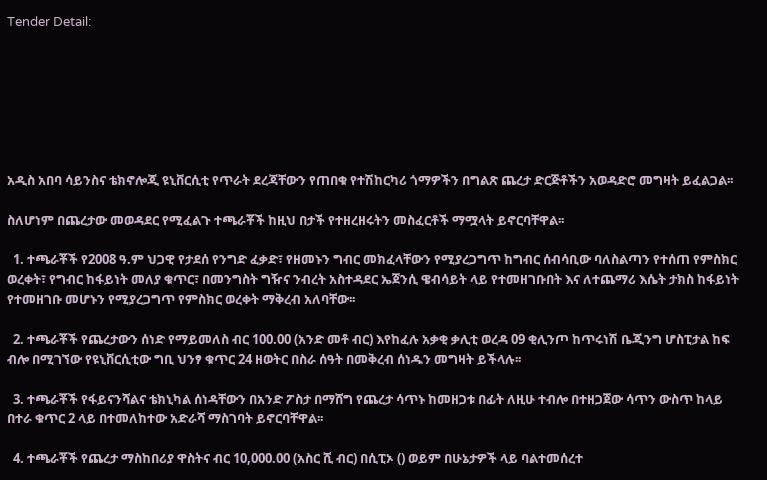Tender Detail:







አዲስ አበባ ሳይንስና ቴክኖሎጂ ዩኒቨርሲቲ የጥራት ደረጃቸውን የጠበቁ የተሽከርካሪ ጎማዎችን በግልጽ ጨረታ ድርጅቶችን አወዳድሮ መግዛት ይፈልጋል፡፡

ስለሆነም በጨረታው መወዳደር የሚፈልጉ ተጫራቾች ከዚህ በታች የተዘረዘሩትን መስፈርቶች ማሟላት ይኖርባቸዋል፡፡

  1. ተጫራቾች የ2008 ዓ.ም ህጋዊ የታደሰ የንግድ ፈቃድ፣ የዘመኑን ግብር መክፈላቸውን የሚያረጋግጥ ከግብር ሰብሳቢው ባለስልጣን የተሰጠ የምስክር ወረቀት፣ የግብር ከፋይነት መለያ ቁጥር፣ በመንግስት ግዥና ንብረት አስተዳደር ኤጀንሲ ዌብሳይት ላይ የተመዘገቡበት እና ለተጨማሪ እሴት ታክስ ከፋይነት የተመዘገቡ መሆኑን የሚያረጋግጥ የምስክር ወረቀት ማቅረብ አለባቸው፡፡

  2. ተጫራቾች የጨረታውን ሰነድ የማይመለስ ብር 100.00 (አንድ መቶ ብር) እየከፈሉ አቃቂ ቃሊቲ ወረዳ 09 ቂሊንጦ ከጥሩነሽ ቤጂንግ ሆስፒታል ከፍ ብሎ በሚገኘው የዩኒቨርሲቲው ግቢ ህንፃ ቁጥር 24 ዘወትር በስራ ሰዓት በመቅረብ ሰነዱን መግዛት ይችላሉ፡፡

  3. ተጫራቾች የፋይናንሻልና ቴክኒካል ሰነዳቸውን በአንድ ፖስታ በማሸግ የጨረታ ሳጥኑ ከመዘጋቱ በፊት ለዚሁ ተብሎ በተዘጋጀው ሳጥን ውስጥ ከላይ በተራ ቁጥር 2 ላይ በተመለከተው አድራሻ ማስገባት ይኖርባቸዋል፡፡

  4. ተጫራቾች የጨረታ ማስከበሪያ ዋስትና ብር 10,000.00 (አስር ሺ ብር) በሲፒኦ () ወይም በሁኔታዎች ላይ ባልተመሰረተ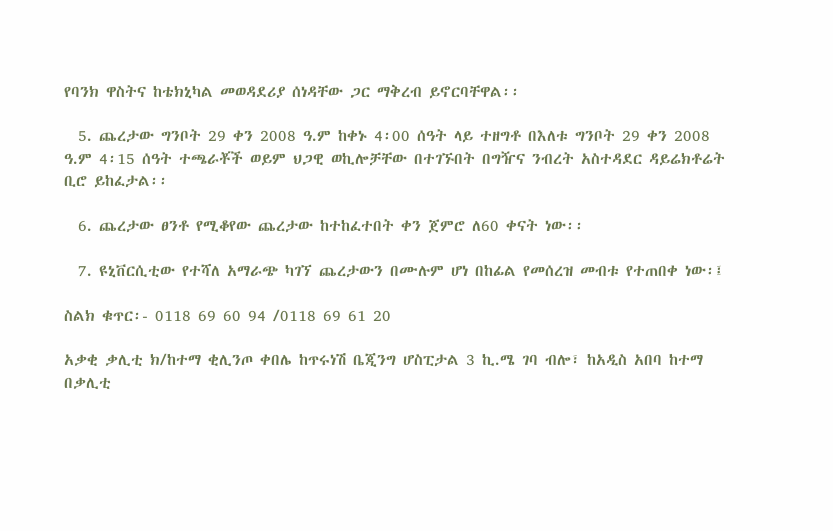የባንክ ዋስትና ከቴክኒካል መወዳደሪያ ሰነዳቸው ጋር ማቅረብ ይኖርባቸዋል፡፡

  5. ጨረታው ግንቦት 29 ቀን 2008 ዓ.ም ከቀኑ 4፡00 ሰዓት ላይ ተዘግቶ በእለቱ ግንቦት 29 ቀን 2008 ዓ.ም 4፡15 ሰዓት ተጫራቾች ወይም ህጋዊ ወኪሎቻቸው በተገኙበት በግዥና ንብረት አስተዳደር ዳይሬክቶሬት ቢሮ ይከፈታል፡፡

  6. ጨረታው ፀንቶ የሚቆየው ጨረታው ከተከፈተበት ቀን ጀምሮ ለ60 ቀናት ነው፡፡

  7. ዩኒቨርሲቲው የተሻለ አማራጭ ካገኘ ጨረታውን በሙሉም ሆነ በከፊል የመሰረዝ መብቱ የተጠበቀ ነው፡፤

ስልክ ቁጥር፡- 0118 69 60 94 /0118 69 61 20

አቃቂ ቃሊቲ ክ/ከተማ ቂሊንጦ ቀበሌ ከጥሩነሽ ቤጂንግ ሆስፒታል 3 ኪ.ሜ ገባ ብሎ፣ ከአዲስ አበባ ከተማ በቃሊቲ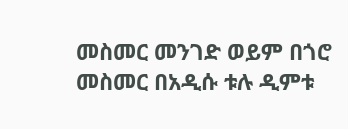መስመር መንገድ ወይም በጎሮ መስመር በአዲሱ ቱሉ ዲምቱ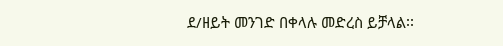ደ/ዘይት መንገድ በቀላሉ መድረስ ይቻላል፡፡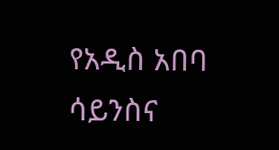የአዲስ አበባ ሳይንስና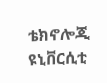ቴክኖሎጂ ዩኒቨርሲቲ